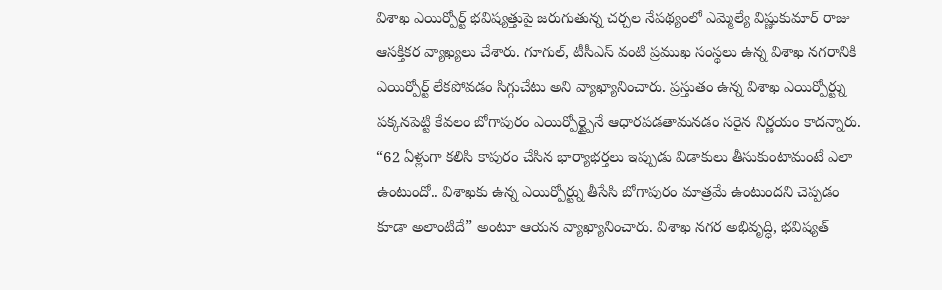విశాఖ ఎయిర్పోర్ట్ భవిష్యత్తుపై జరుగుతున్న చర్చల నేపథ్యంలో ఎమ్మెల్యే విష్ణుకుమార్ రాజు ఆసక్తికర వ్యాఖ్యలు చేశారు. గూగుల్, టీసీఎస్ వంటి ప్రముఖ సంస్థలు ఉన్న విశాఖ నగరానికి ఎయిర్పోర్ట్ లేకపోవడం సిగ్గుచేటు అని వ్యాఖ్యానించారు. ప్రస్తుతం ఉన్న విశాఖ ఎయిర్పోర్ట్ను పక్కనపెట్టి కేవలం బోగాపురం ఎయిర్పోర్ట్పైనే ఆధారపడతామనడం సరైన నిర్ణయం కాదన్నారు.
“62 ఏళ్లుగా కలిసి కాపురం చేసిన భార్యాభర్తలు ఇప్పుడు విడాకులు తీసుకుంటామంటే ఎలా ఉంటుందో.. విశాఖకు ఉన్న ఎయిర్పోర్ట్ను తీసేసి బోగాపురం మాత్రమే ఉంటుందని చెప్పడం కూడా అలాంటిదే” అంటూ ఆయన వ్యాఖ్యానించారు. విశాఖ నగర అభివృద్ధి, భవిష్యత్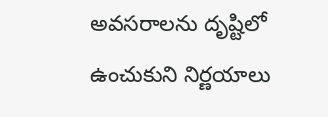అవసరాలను దృష్టిలో ఉంచుకుని నిర్ణయాలు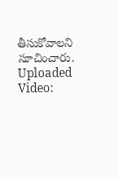తీసుకోవాలని సూచించారు.
Uploaded Video: